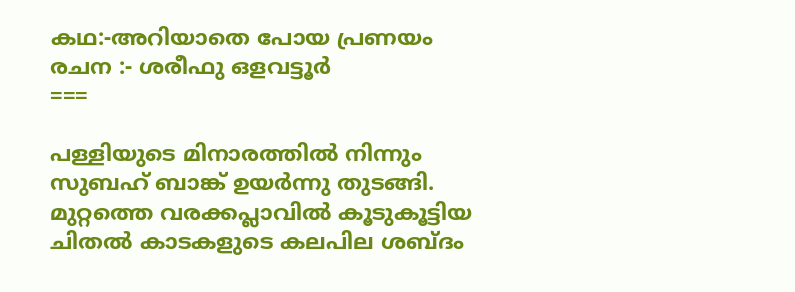കഥ:-അറിയാതെ പോയ പ്രണയം
രചന :- ശരീഫു ഒളവട്ടൂർ
===

പള്ളിയുടെ മിനാരത്തിൽ നിന്നും സുബഹ് ബാങ്ക് ഉയർന്നു തുടങ്ങി.
മുറ്റത്തെ വരക്കപ്ലാവിൽ കൂടുകൂട്ടിയ ചിതൽ കാടകളുടെ കലപില ശബ്ദം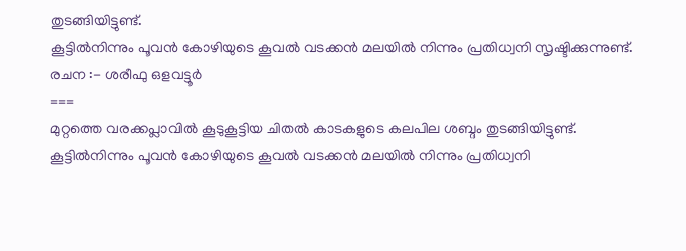തുടങ്ങിയിട്ടുണ്ട്.
കൂട്ടിൽനിന്നും പൂവൻ കോഴിയുടെ കൂവൽ വടക്കൻ മലയിൽ നിന്നും പ്രതിധ്വനി സൃഷ്ടിക്കുന്നുണ്ട്.
രചന :- ശരീഫു ഒളവട്ടൂർ
===
മുറ്റത്തെ വരക്കപ്ലാവിൽ കൂടുകൂട്ടിയ ചിതൽ കാടകളുടെ കലപില ശബ്ദം തുടങ്ങിയിട്ടുണ്ട്.
കൂട്ടിൽനിന്നും പൂവൻ കോഴിയുടെ കൂവൽ വടക്കൻ മലയിൽ നിന്നും പ്രതിധ്വനി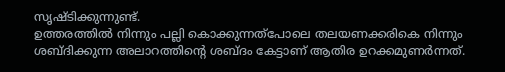സൃഷ്ടിക്കുന്നുണ്ട്.
ഉത്തരത്തിൽ നിന്നും പല്ലി കൊക്കുന്നത്പോലെ തലയണക്കരികെ നിന്നും ശബ്ദിക്കുന്ന അലാറത്തിന്റെ ശബ്ദം കേട്ടാണ് ആതിര ഉറക്കമുണർന്നത്.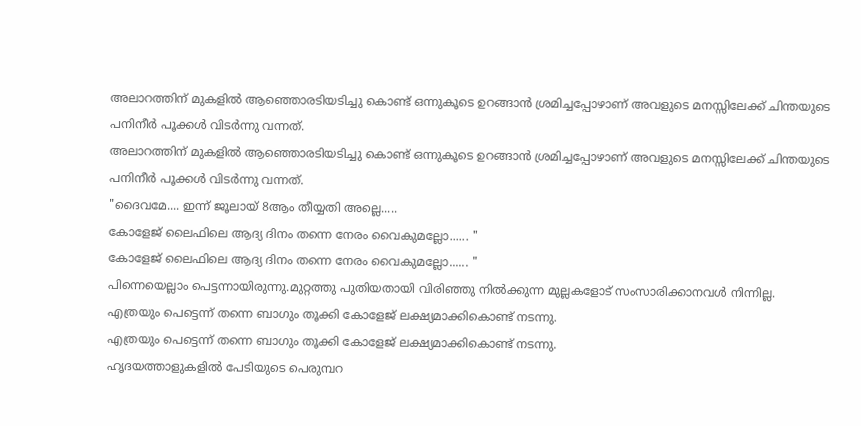അലാറത്തിന് മുകളിൽ ആഞ്ഞൊരടിയടിച്ചു കൊണ്ട് ഒന്നുകൂടെ ഉറങ്ങാൻ ശ്രമിച്ചപ്പോഴാണ് അവളുടെ മനസ്സിലേക്ക് ചിന്തയുടെ പനിനീർ പൂക്കൾ വിടർന്നു വന്നത്.
അലാറത്തിന് മുകളിൽ ആഞ്ഞൊരടിയടിച്ചു കൊണ്ട് ഒന്നുകൂടെ ഉറങ്ങാൻ ശ്രമിച്ചപ്പോഴാണ് അവളുടെ മനസ്സിലേക്ക് ചിന്തയുടെ പനിനീർ പൂക്കൾ വിടർന്നു വന്നത്.
"ദൈവമേ.... ഇന്ന് ജൂലായ് 8ആം തീയ്യതി അല്ലെ.....
കോളേജ് ലൈഫിലെ ആദ്യ ദിനം തന്നെ നേരം വൈകുമല്ലോ...... "
കോളേജ് ലൈഫിലെ ആദ്യ ദിനം തന്നെ നേരം വൈകുമല്ലോ...... "
പിന്നെയെല്ലാം പെട്ടന്നായിരുന്നു.മുറ്റത്തു പുതിയതായി വിരിഞ്ഞു നിൽക്കുന്ന മുല്ലകളോട് സംസാരിക്കാനവൾ നിന്നില്ല.
എത്രയും പെട്ടെന്ന് തന്നെ ബാഗും തൂക്കി കോളേജ് ലക്ഷ്യമാക്കികൊണ്ട് നടന്നു.
എത്രയും പെട്ടെന്ന് തന്നെ ബാഗും തൂക്കി കോളേജ് ലക്ഷ്യമാക്കികൊണ്ട് നടന്നു.
ഹൃദയത്താളുകളിൽ പേടിയുടെ പെരുമ്പറ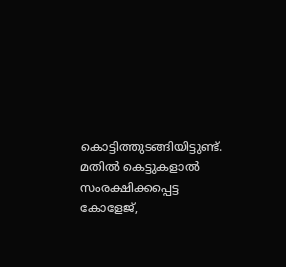കൊട്ടിത്തുടങ്ങിയിട്ടുണ്ട്.
മതിൽ കെട്ടുകളാൽ സംരക്ഷിക്കപ്പെട്ട കോളേജ്,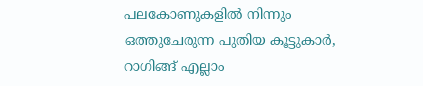പലകോണുകളിൽ നിന്നും ഒത്തുചേരുന്ന പുതിയ കൂട്ടുകാർ, റാഗിങ്ങ് എല്ലാം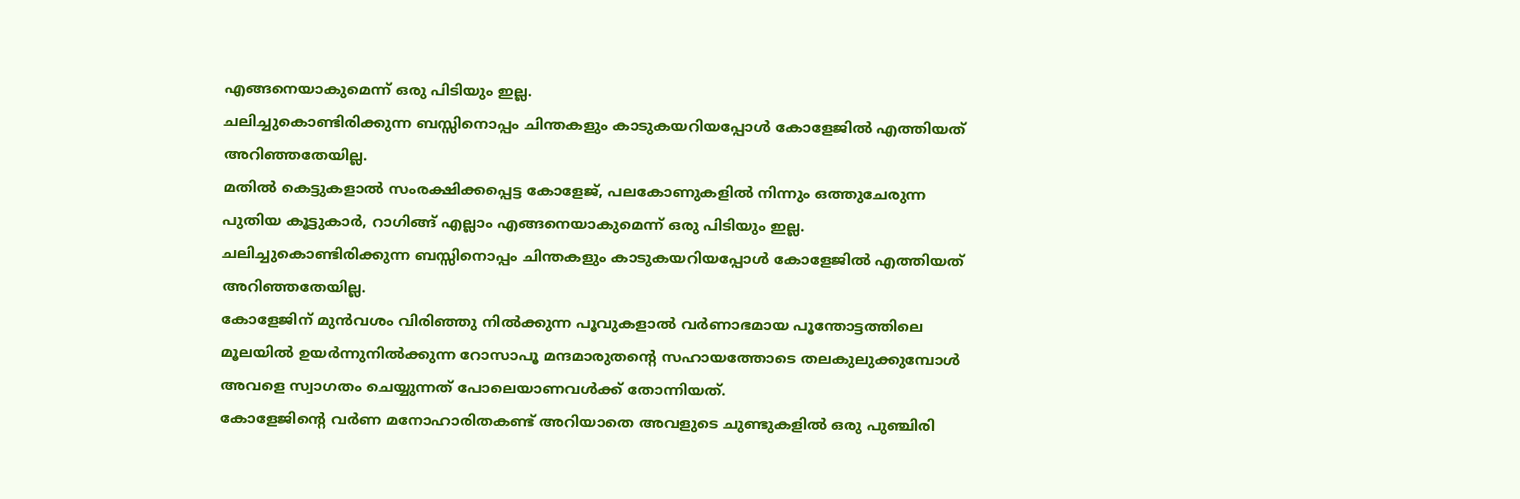എങ്ങനെയാകുമെന്ന് ഒരു പിടിയും ഇല്ല.
ചലിച്ചുകൊണ്ടിരിക്കുന്ന ബസ്സിനൊപ്പം ചിന്തകളും കാടുകയറിയപ്പോൾ കോളേജിൽ എത്തിയത് അറിഞ്ഞതേയില്ല.
മതിൽ കെട്ടുകളാൽ സംരക്ഷിക്കപ്പെട്ട കോളേജ്, പലകോണുകളിൽ നിന്നും ഒത്തുചേരുന്ന പുതിയ കൂട്ടുകാർ, റാഗിങ്ങ് എല്ലാം എങ്ങനെയാകുമെന്ന് ഒരു പിടിയും ഇല്ല.
ചലിച്ചുകൊണ്ടിരിക്കുന്ന ബസ്സിനൊപ്പം ചിന്തകളും കാടുകയറിയപ്പോൾ കോളേജിൽ എത്തിയത് അറിഞ്ഞതേയില്ല.
കോളേജിന് മുൻവശം വിരിഞ്ഞു നിൽക്കുന്ന പൂവുകളാൽ വർണാഭമായ പൂന്തോട്ടത്തിലെ മൂലയിൽ ഉയർന്നുനിൽക്കുന്ന റോസാപൂ മന്ദമാരുതന്റെ സഹായത്തോടെ തലകുലുക്കുമ്പോൾ അവളെ സ്വാഗതം ചെയ്യുന്നത് പോലെയാണവൾക്ക് തോന്നിയത്.
കോളേജിന്റെ വർണ മനോഹാരിതകണ്ട് അറിയാതെ അവളുടെ ചുണ്ടുകളിൽ ഒരു പുഞ്ചിരി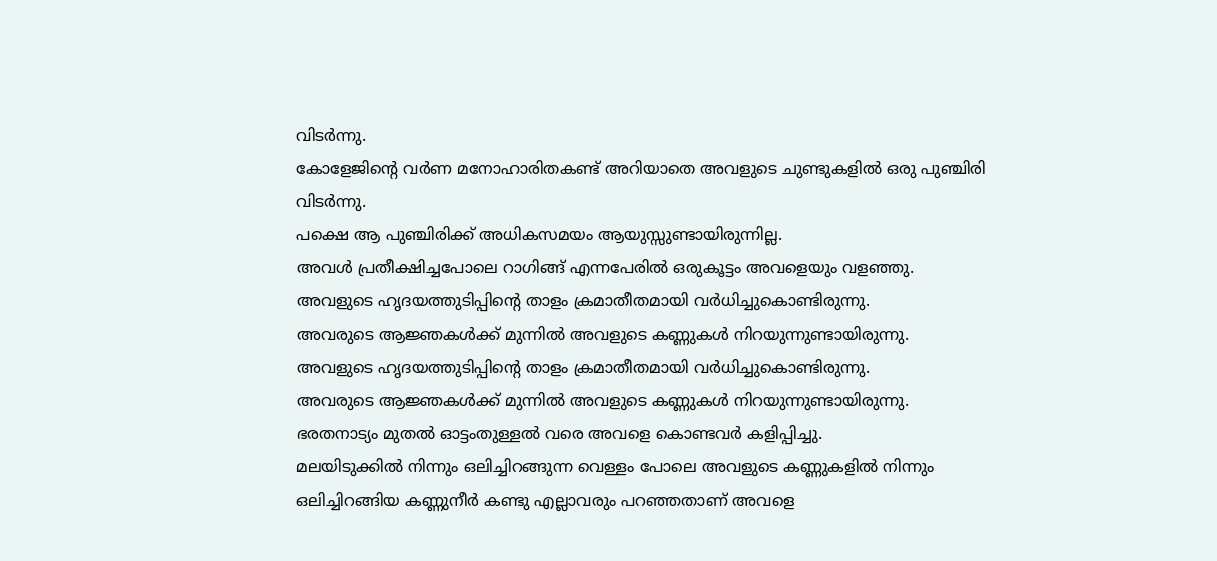വിടർന്നു.
കോളേജിന്റെ വർണ മനോഹാരിതകണ്ട് അറിയാതെ അവളുടെ ചുണ്ടുകളിൽ ഒരു പുഞ്ചിരി വിടർന്നു.
പക്ഷെ ആ പുഞ്ചിരിക്ക് അധികസമയം ആയുസ്സുണ്ടായിരുന്നില്ല.
അവൾ പ്രതീക്ഷിച്ചപോലെ റാഗിങ്ങ് എന്നപേരിൽ ഒരുകൂട്ടം അവളെയും വളഞ്ഞു.
അവളുടെ ഹൃദയത്തുടിപ്പിന്റെ താളം ക്രമാതീതമായി വർധിച്ചുകൊണ്ടിരുന്നു.
അവരുടെ ആജ്ഞകൾക്ക് മുന്നിൽ അവളുടെ കണ്ണുകൾ നിറയുന്നുണ്ടായിരുന്നു.
അവളുടെ ഹൃദയത്തുടിപ്പിന്റെ താളം ക്രമാതീതമായി വർധിച്ചുകൊണ്ടിരുന്നു.
അവരുടെ ആജ്ഞകൾക്ക് മുന്നിൽ അവളുടെ കണ്ണുകൾ നിറയുന്നുണ്ടായിരുന്നു.
ഭരതനാട്യം മുതൽ ഓട്ടംതുള്ളൽ വരെ അവളെ കൊണ്ടവർ കളിപ്പിച്ചു.
മലയിടുക്കിൽ നിന്നും ഒലിച്ചിറങ്ങുന്ന വെള്ളം പോലെ അവളുടെ കണ്ണുകളിൽ നിന്നും ഒലിച്ചിറങ്ങിയ കണ്ണുനീർ കണ്ടു എല്ലാവരും പറഞ്ഞതാണ് അവളെ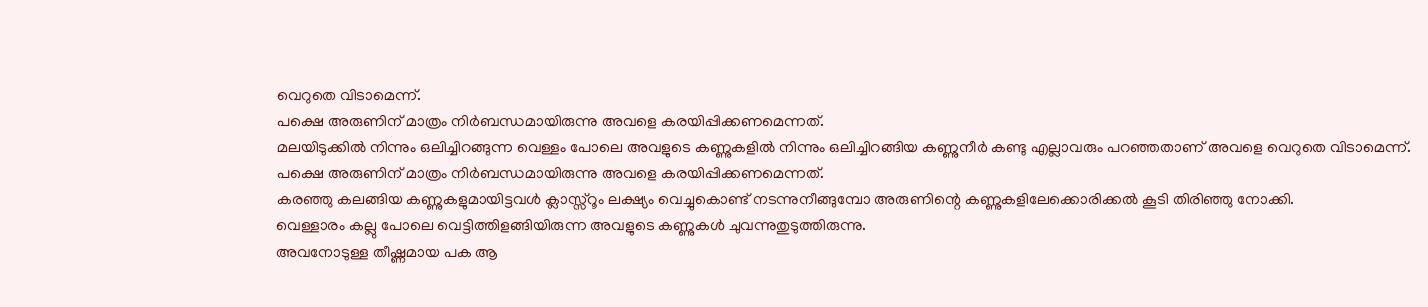വെറുതെ വിടാമെന്ന്.
പക്ഷെ അരുണിന് മാത്രം നിർബന്ധമായിരുന്നു അവളെ കരയിപ്പിക്കണമെന്നത്.
മലയിടുക്കിൽ നിന്നും ഒലിച്ചിറങ്ങുന്ന വെള്ളം പോലെ അവളുടെ കണ്ണുകളിൽ നിന്നും ഒലിച്ചിറങ്ങിയ കണ്ണുനീർ കണ്ടു എല്ലാവരും പറഞ്ഞതാണ് അവളെ വെറുതെ വിടാമെന്ന്.
പക്ഷെ അരുണിന് മാത്രം നിർബന്ധമായിരുന്നു അവളെ കരയിപ്പിക്കണമെന്നത്.
കരഞ്ഞു കലങ്ങിയ കണ്ണുകളുമായിട്ടവൾ ക്ലാസ്സ്റൂം ലക്ഷ്യം വെച്ചുകൊണ്ട് നടന്നുനീങ്ങുമ്പോ അരുണിന്റെ കണ്ണുകളിലേക്കൊരിക്കൽ കൂടി തിരിഞ്ഞു നോക്കി.
വെള്ളാരം കല്ലു പോലെ വെട്ടിത്തിളങ്ങിയിരുന്ന അവളുടെ കണ്ണുകൾ ചുവന്നുതുടുത്തിരുന്നു.
അവനോടുള്ള തീഷ്ണമായ പക ആ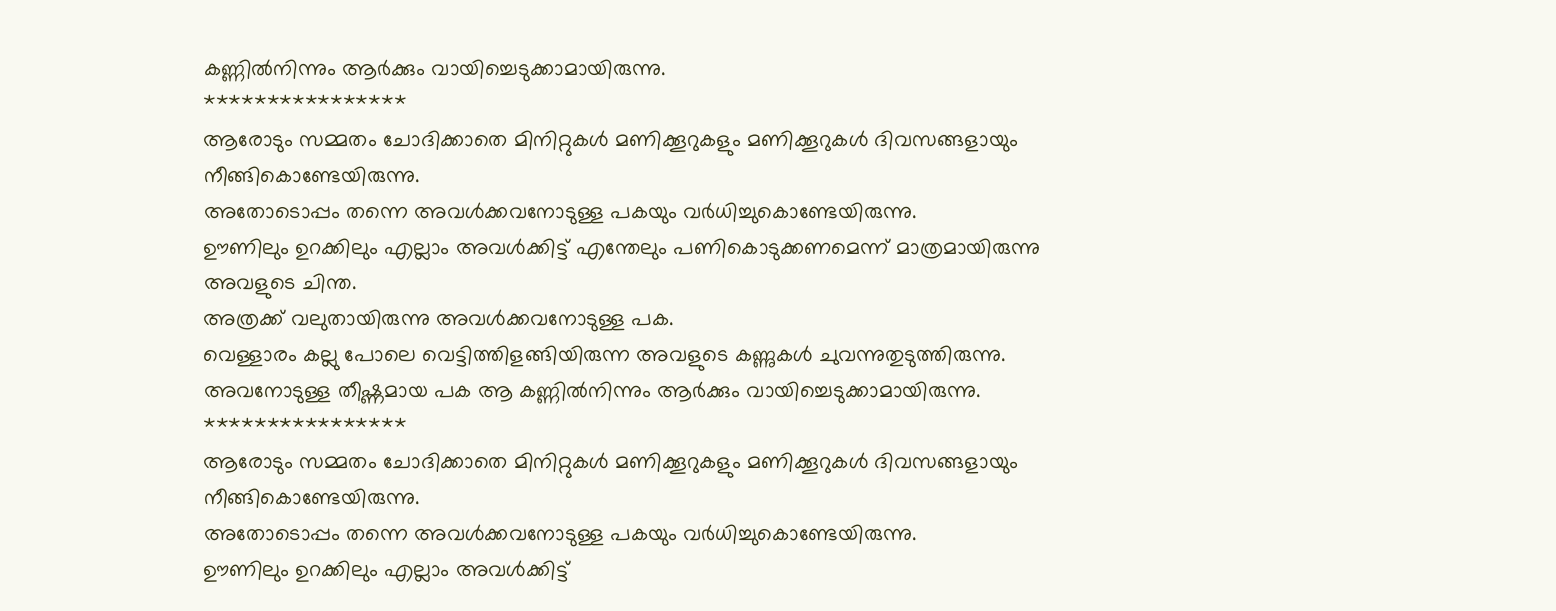കണ്ണിൽനിന്നും ആർക്കും വായിച്ചെടുക്കാമായിരുന്നു.
****************
ആരോടും സമ്മതം ചോദിക്കാതെ മിനിറ്റുകൾ മണിക്കൂറുകളും മണിക്കൂറുകൾ ദിവസങ്ങളായും നീങ്ങികൊണ്ടേയിരുന്നു.
അതോടൊപ്പം തന്നെ അവൾക്കവനോടുള്ള പകയും വർധിച്ചുകൊണ്ടേയിരുന്നു.
ഊണിലും ഉറക്കിലും എല്ലാം അവൾക്കിട്ട് എന്തേലും പണികൊടുക്കണമെന്ന് മാത്രമായിരുന്നു അവളുടെ ചിന്ത.
അത്രക്ക് വലുതായിരുന്നു അവൾക്കവനോടുള്ള പക.
വെള്ളാരം കല്ലു പോലെ വെട്ടിത്തിളങ്ങിയിരുന്ന അവളുടെ കണ്ണുകൾ ചുവന്നുതുടുത്തിരുന്നു.
അവനോടുള്ള തീഷ്ണമായ പക ആ കണ്ണിൽനിന്നും ആർക്കും വായിച്ചെടുക്കാമായിരുന്നു.
****************
ആരോടും സമ്മതം ചോദിക്കാതെ മിനിറ്റുകൾ മണിക്കൂറുകളും മണിക്കൂറുകൾ ദിവസങ്ങളായും നീങ്ങികൊണ്ടേയിരുന്നു.
അതോടൊപ്പം തന്നെ അവൾക്കവനോടുള്ള പകയും വർധിച്ചുകൊണ്ടേയിരുന്നു.
ഊണിലും ഉറക്കിലും എല്ലാം അവൾക്കിട്ട്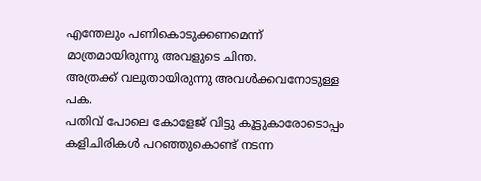എന്തേലും പണികൊടുക്കണമെന്ന് മാത്രമായിരുന്നു അവളുടെ ചിന്ത.
അത്രക്ക് വലുതായിരുന്നു അവൾക്കവനോടുള്ള പക.
പതിവ് പോലെ കോളേജ് വിട്ടു കൂട്ടുകാരോടൊപ്പം കളിചിരികൾ പറഞ്ഞുകൊണ്ട് നടന്ന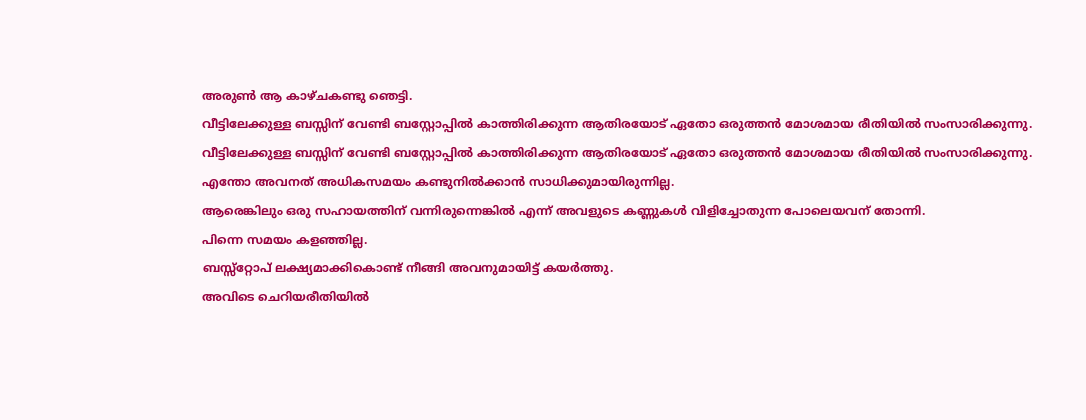അരുൺ ആ കാഴ്ചകണ്ടു ഞെട്ടി.
വീട്ടിലേക്കുള്ള ബസ്സിന് വേണ്ടി ബസ്റ്റോപ്പിൽ കാത്തിരിക്കുന്ന ആതിരയോട് ഏതോ ഒരുത്തൻ മോശമായ രീതിയിൽ സംസാരിക്കുന്നു.
വീട്ടിലേക്കുള്ള ബസ്സിന് വേണ്ടി ബസ്റ്റോപ്പിൽ കാത്തിരിക്കുന്ന ആതിരയോട് ഏതോ ഒരുത്തൻ മോശമായ രീതിയിൽ സംസാരിക്കുന്നു.
എന്തോ അവനത് അധികസമയം കണ്ടുനിൽക്കാൻ സാധിക്കുമായിരുന്നില്ല.
ആരെങ്കിലും ഒരു സഹായത്തിന് വന്നിരുന്നെങ്കിൽ എന്ന് അവളുടെ കണ്ണുകൾ വിളിച്ചോതുന്ന പോലെയവന് തോന്നി.
പിന്നെ സമയം കളഞ്ഞില്ല.
ബസ്സ്റ്റോപ് ലക്ഷ്യമാക്കികൊണ്ട് നീങ്ങി അവനുമായിട്ട് കയർത്തു.
അവിടെ ചെറിയരീതിയിൽ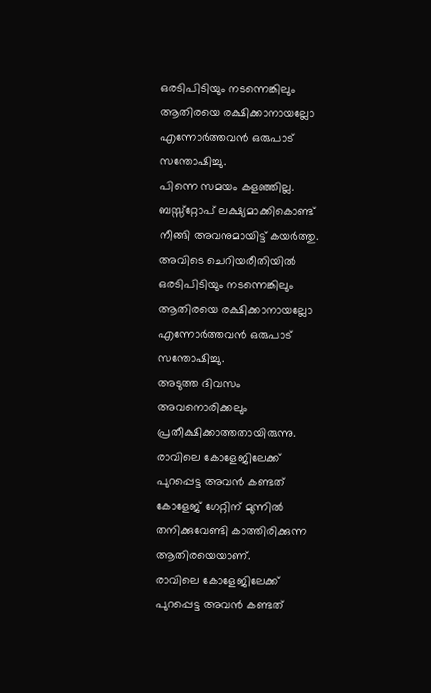ഒരടിപിടിയും നടന്നെങ്കിലും ആതിരയെ രക്ഷിക്കാനായല്ലോ എന്നോർത്തവൻ ഒരുപാട് സന്തോഷിച്ചു.
പിന്നെ സമയം കളഞ്ഞില്ല.
ബസ്സ്റ്റോപ് ലക്ഷ്യമാക്കികൊണ്ട് നീങ്ങി അവനുമായിട്ട് കയർത്തു.
അവിടെ ചെറിയരീതിയിൽ ഒരടിപിടിയും നടന്നെങ്കിലും ആതിരയെ രക്ഷിക്കാനായല്ലോ എന്നോർത്തവൻ ഒരുപാട് സന്തോഷിച്ചു.
അടുത്ത ദിവസം അവനൊരിക്കലും പ്രതീക്ഷിക്കാത്തതായിരുന്നു.
രാവിലെ കോളേജിലേക്ക് പുറപ്പെട്ട അവൻ കണ്ടത് കോളേജ് ഗേറ്റിന് മുന്നിൽ തനിക്കുവേണ്ടി കാത്തിരിക്കുന്ന ആതിരയെയാണ്.
രാവിലെ കോളേജിലേക്ക് പുറപ്പെട്ട അവൻ കണ്ടത്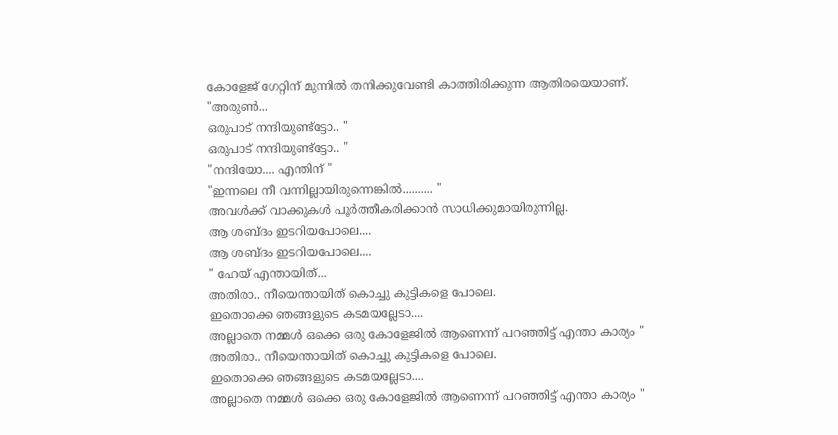കോളേജ് ഗേറ്റിന് മുന്നിൽ തനിക്കുവേണ്ടി കാത്തിരിക്കുന്ന ആതിരയെയാണ്.
"അരുൺ...
ഒരുപാട് നന്ദിയുണ്ട്ട്ടോ.. "
ഒരുപാട് നന്ദിയുണ്ട്ട്ടോ.. "
"നന്ദിയോ.... എന്തിന് "
"ഇന്നലെ നീ വന്നില്ലായിരുന്നെങ്കിൽ.......... "
അവൾക്ക് വാക്കുകൾ പൂർത്തീകരിക്കാൻ സാധിക്കുമായിരുന്നില്ല.
ആ ശബ്ദം ഇടറിയപോലെ....
ആ ശബ്ദം ഇടറിയപോലെ....
" ഹേയ് എന്തായിത്...
അതിരാ.. നീയെന്തായിത് കൊച്ചു കുട്ടികളെ പോലെ.
ഇതൊക്കെ ഞങ്ങളുടെ കടമയല്ലേടാ....
അല്ലാതെ നമ്മൾ ഒക്കെ ഒരു കോളേജിൽ ആണെന്ന് പറഞ്ഞിട്ട് എന്താ കാര്യം "
അതിരാ.. നീയെന്തായിത് കൊച്ചു കുട്ടികളെ പോലെ.
ഇതൊക്കെ ഞങ്ങളുടെ കടമയല്ലേടാ....
അല്ലാതെ നമ്മൾ ഒക്കെ ഒരു കോളേജിൽ ആണെന്ന് പറഞ്ഞിട്ട് എന്താ കാര്യം "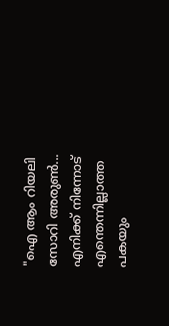"ഐ ആം റിയലി സോറി അരുൺ...
എനിക്ക് നിന്നോട് എന്തെന്നില്ലാത്ത പകയും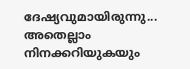ദേഷ്യവുമായിരുന്നു...
അതെല്ലാം നിനക്കറിയുകയും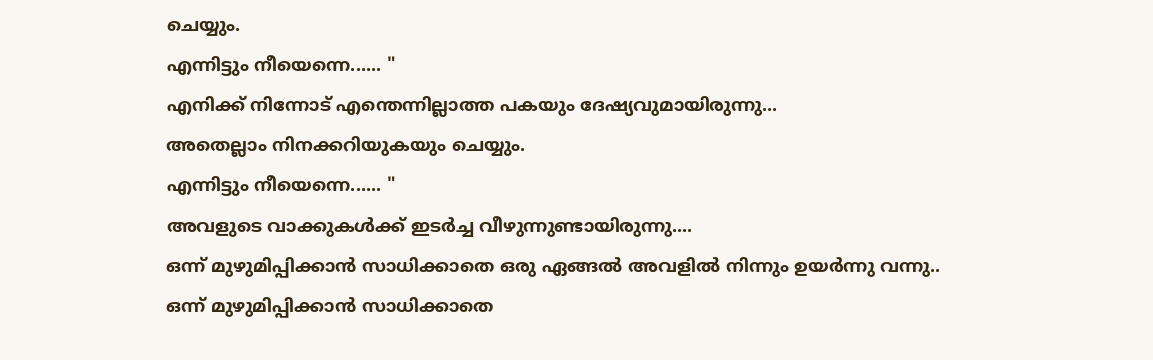ചെയ്യും.
എന്നിട്ടും നീയെന്നെ...... "
എനിക്ക് നിന്നോട് എന്തെന്നില്ലാത്ത പകയും ദേഷ്യവുമായിരുന്നു...
അതെല്ലാം നിനക്കറിയുകയും ചെയ്യും.
എന്നിട്ടും നീയെന്നെ...... "
അവളുടെ വാക്കുകൾക്ക് ഇടർച്ച വീഴുന്നുണ്ടായിരുന്നു....
ഒന്ന് മുഴുമിപ്പിക്കാൻ സാധിക്കാതെ ഒരു ഏങ്ങൽ അവളിൽ നിന്നും ഉയർന്നു വന്നു..
ഒന്ന് മുഴുമിപ്പിക്കാൻ സാധിക്കാതെ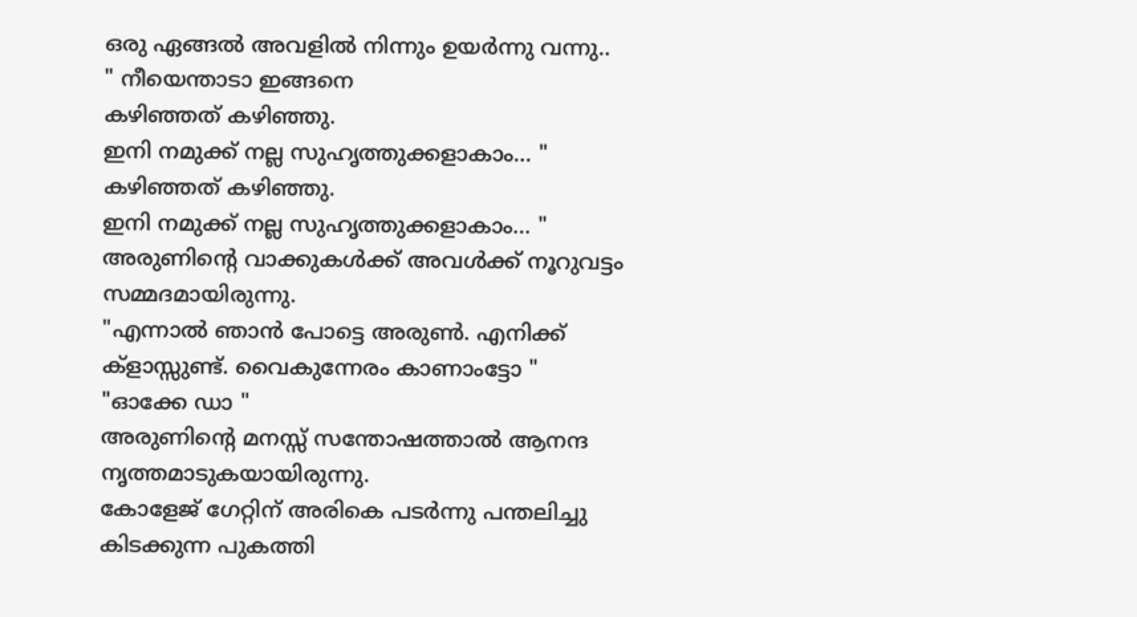ഒരു ഏങ്ങൽ അവളിൽ നിന്നും ഉയർന്നു വന്നു..
" നീയെന്താടാ ഇങ്ങനെ
കഴിഞ്ഞത് കഴിഞ്ഞു.
ഇനി നമുക്ക് നല്ല സുഹൃത്തുക്കളാകാം... "
കഴിഞ്ഞത് കഴിഞ്ഞു.
ഇനി നമുക്ക് നല്ല സുഹൃത്തുക്കളാകാം... "
അരുണിന്റെ വാക്കുകൾക്ക് അവൾക്ക് നൂറുവട്ടം സമ്മദമായിരുന്നു.
"എന്നാൽ ഞാൻ പോട്ടെ അരുൺ. എനിക്ക് ക്ളാസ്സുണ്ട്. വൈകുന്നേരം കാണാംട്ടോ "
"ഓക്കേ ഡാ "
അരുണിന്റെ മനസ്സ് സന്തോഷത്താൽ ആനന്ദ നൃത്തമാടുകയായിരുന്നു.
കോളേജ് ഗേറ്റിന് അരികെ പടർന്നു പന്തലിച്ചു കിടക്കുന്ന പുകത്തി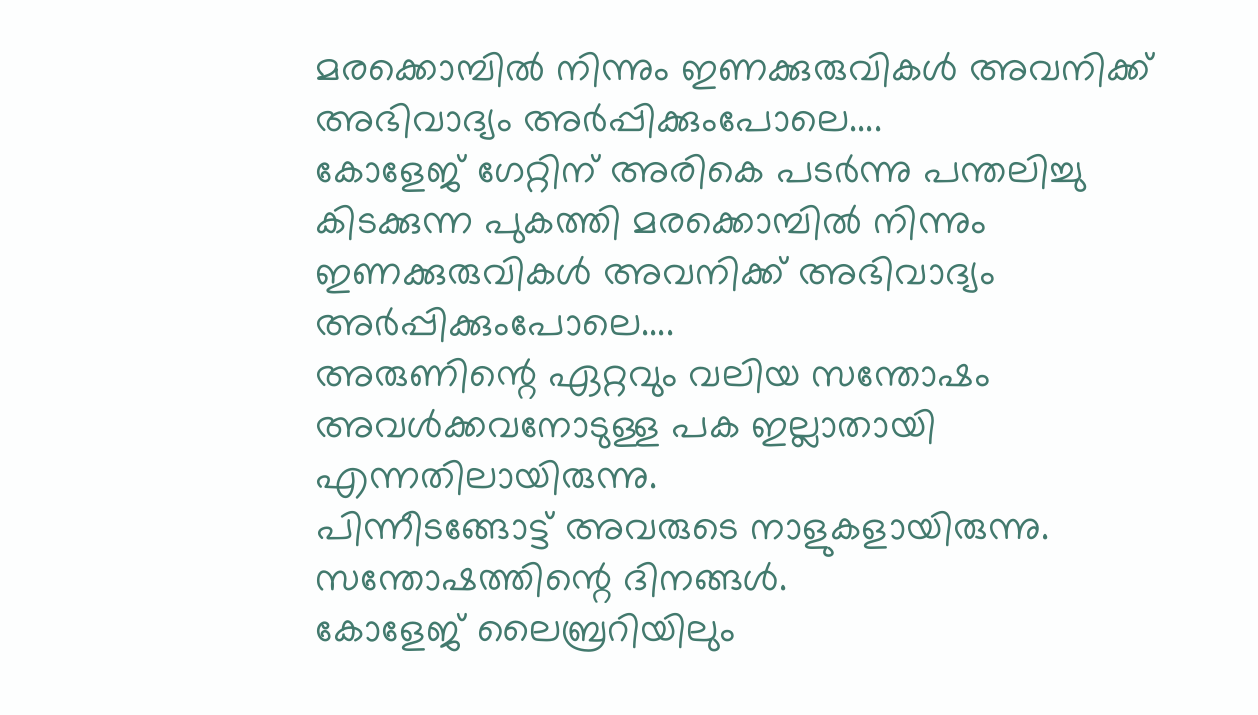മരക്കൊമ്പിൽ നിന്നും ഇണക്കുരുവികൾ അവനിക്ക് അഭിവാദ്യം അർപ്പിക്കുംപോലെ....
കോളേജ് ഗേറ്റിന് അരികെ പടർന്നു പന്തലിച്ചു കിടക്കുന്ന പുകത്തി മരക്കൊമ്പിൽ നിന്നും ഇണക്കുരുവികൾ അവനിക്ക് അഭിവാദ്യം അർപ്പിക്കുംപോലെ....
അരുണിന്റെ ഏറ്റവും വലിയ സന്തോഷം അവൾക്കവനോടുള്ള പക ഇല്ലാതായി എന്നതിലായിരുന്നു.
പിന്നീടങ്ങോട്ട് അവരുടെ നാളുകളായിരുന്നു.
സന്തോഷത്തിന്റെ ദിനങ്ങൾ.
കോളേജ് ലൈബ്രറിയിലും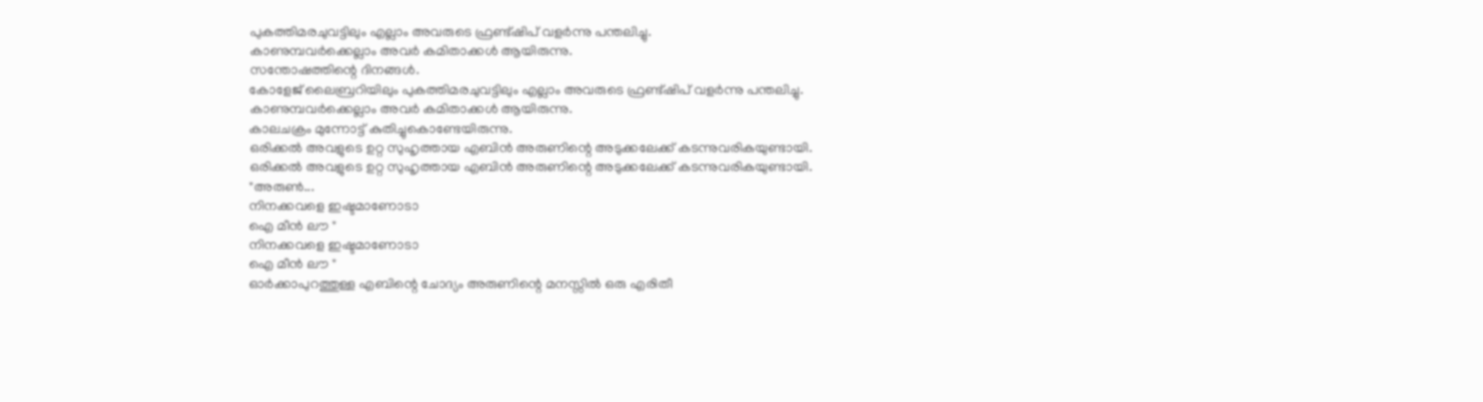പുകത്തിമരചുവട്ടിലും എല്ലാം അവരുടെ ഫ്രണ്ട്ഷിപ് വളർന്നു പന്തലിച്ചു.
കാണുമ്പവർക്കെല്ലാം അവർ കമിതാക്കൾ ആയിരുന്നു.
സന്തോഷത്തിന്റെ ദിനങ്ങൾ.
കോളേജ് ലൈബ്രറിയിലും പുകത്തിമരചുവട്ടിലും എല്ലാം അവരുടെ ഫ്രണ്ട്ഷിപ് വളർന്നു പന്തലിച്ചു.
കാണുമ്പവർക്കെല്ലാം അവർ കമിതാക്കൾ ആയിരുന്നു.
കാലചക്രം മുന്നോട്ട് കുതിച്ചുകൊണ്ടേയിരുന്നു.
ഒരിക്കൽ അവളുടെ ഉറ്റ സുഹൃത്തായ എബിൻ അരുണിന്റെ അടുക്കലേക്ക് കടന്നുവരികയുണ്ടായി.
ഒരിക്കൽ അവളുടെ ഉറ്റ സുഹൃത്തായ എബിൻ അരുണിന്റെ അടുക്കലേക്ക് കടന്നുവരികയുണ്ടായി.
"അരുൺ...
നിനക്കവളെ ഇഷ്ടമാണോടാ
ഐ മീൻ ലൗ "
നിനക്കവളെ ഇഷ്ടമാണോടാ
ഐ മീൻ ലൗ "
ഓർക്കാപുറത്തുള്ള എബിന്റെ ചോദ്യം അരുണിന്റെ മനസ്സിൽ ഒരു എരിതീ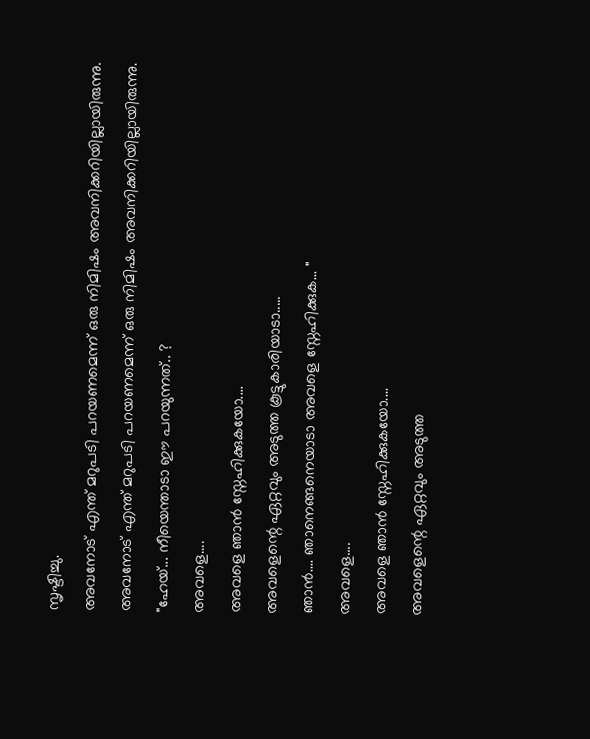സൃഷ്ടിച്ചു.
അവനോട് എന്ത് മറുപടി പറയണമെന്ന് ഒരു നിമിഷം അവനിക്കറിയില്ലായിരുന്നു.
അവനോട് എന്ത് മറുപടി പറയണമെന്ന് ഒരു നിമിഷം അവനിക്കറിയില്ലായിരുന്നു.
"ഹേയ്... നീയെന്താടാ ഈ പറയുന്നത്.. ?
അവളെ....
അവളെ ഞാൻ സ്നേഹിക്കുകയോ....
അവളെന്റെ ഏറ്റവും അടുത്ത കൂട്ടുകാരിയാടാ.....
ഞാൻ.... ഞാനെങ്ങനെയാടാ അവളെ സ്നേഹിക്കുക... "
അവളെ....
അവളെ ഞാൻ സ്നേഹിക്കുകയോ....
അവളെന്റെ ഏറ്റവും അടുത്ത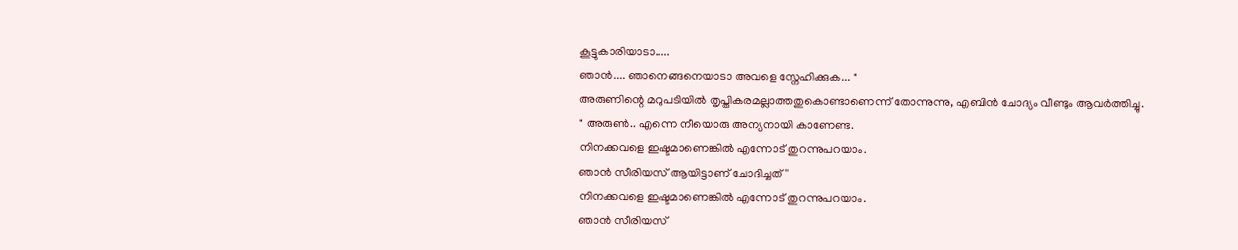കൂട്ടുകാരിയാടാ.....
ഞാൻ.... ഞാനെങ്ങനെയാടാ അവളെ സ്നേഹിക്കുക... "
അരുണിന്റെ മറുപടിയിൽ തൃപ്തികരമല്ലാത്തതുകൊണ്ടാണെന്ന് തോന്നുന്നു, എബിൻ ചോദ്യം വീണ്ടും ആവർത്തിച്ചു.
" അരുൺ.. എന്നെ നീയൊരു അന്യനായി കാണേണ്ട.
നിനക്കവളെ ഇഷ്ടമാണെങ്കിൽ എന്നോട് തുറന്നുപറയാം.
ഞാൻ സീരിയസ് ആയിട്ടാണ് ചോദിച്ചത് ''
നിനക്കവളെ ഇഷ്ടമാണെങ്കിൽ എന്നോട് തുറന്നുപറയാം.
ഞാൻ സീരിയസ്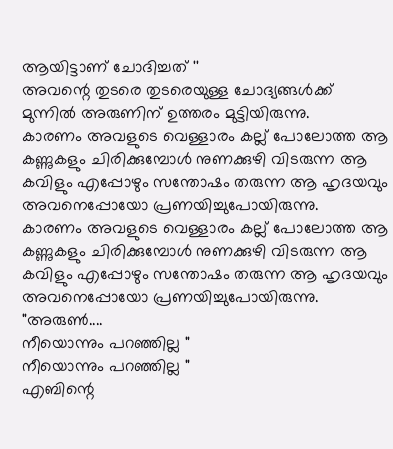ആയിട്ടാണ് ചോദിച്ചത് ''
അവന്റെ തുടരെ തുടരെയുള്ള ചോദ്യങ്ങൾക്ക് മുന്നിൽ അരുണിന് ഉത്തരം മുട്ടിയിരുന്നു.
കാരണം അവളുടെ വെള്ളാരം കല്ല് പോലോത്ത ആ കണ്ണുകളും ചിരിക്കുമ്പോൾ നുണക്കുഴി വിടരുന്ന ആ കവിളും എപ്പോഴും സന്തോഷം തരുന്ന ആ ഹൃദയവും അവനെപ്പോയോ പ്രണയിച്ചുപോയിരുന്നു.
കാരണം അവളുടെ വെള്ളാരം കല്ല് പോലോത്ത ആ കണ്ണുകളും ചിരിക്കുമ്പോൾ നുണക്കുഴി വിടരുന്ന ആ കവിളും എപ്പോഴും സന്തോഷം തരുന്ന ആ ഹൃദയവും അവനെപ്പോയോ പ്രണയിച്ചുപോയിരുന്നു.
"അരുൺ....
നീയൊന്നും പറഞ്ഞില്ല "
നീയൊന്നും പറഞ്ഞില്ല "
എബിന്റെ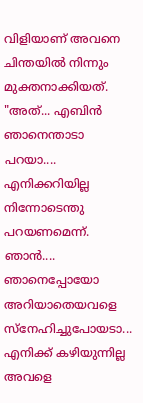വിളിയാണ് അവനെ ചിന്തയിൽ നിന്നും മുക്തനാക്കിയത്.
"അത്... എബിൻ ഞാനെന്താടാ പറയാ....
എനിക്കറിയില്ല നിന്നോടെന്തു പറയണമെന്ന്.
ഞാൻ.... ഞാനെപ്പോയോ അറിയാതെയവളെ സ്നേഹിച്ചുപോയടാ...
എനിക്ക് കഴിയുന്നില്ല അവളെ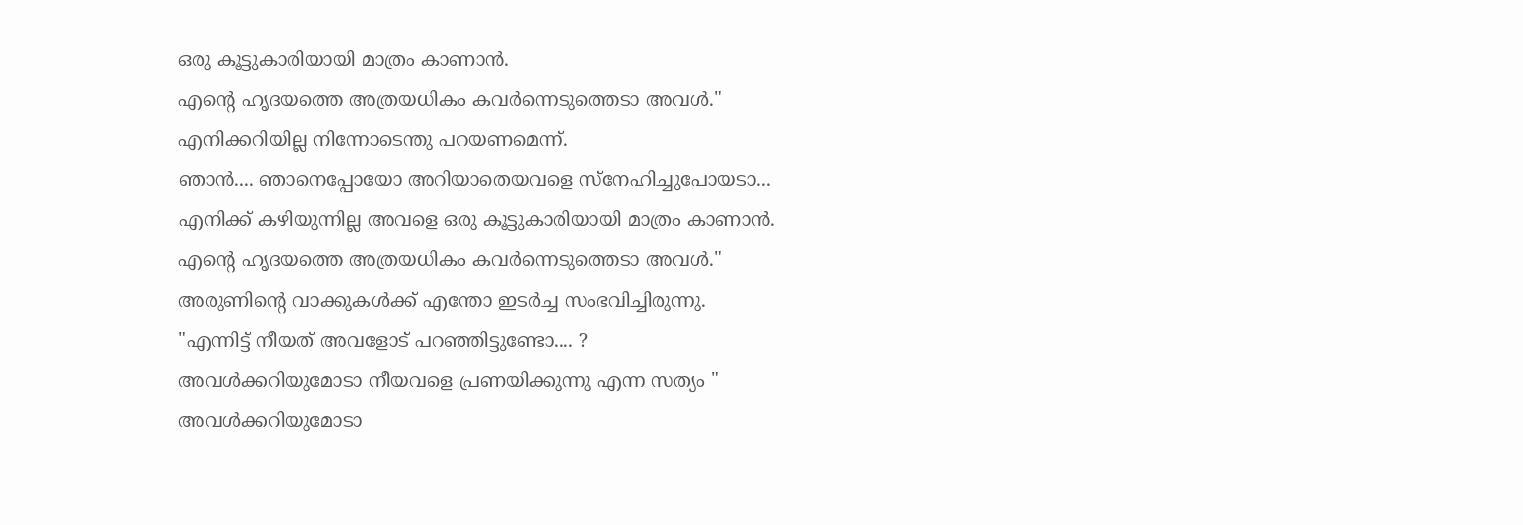ഒരു കൂട്ടുകാരിയായി മാത്രം കാണാൻ.
എന്റെ ഹൃദയത്തെ അത്രയധികം കവർന്നെടുത്തെടാ അവൾ."
എനിക്കറിയില്ല നിന്നോടെന്തു പറയണമെന്ന്.
ഞാൻ.... ഞാനെപ്പോയോ അറിയാതെയവളെ സ്നേഹിച്ചുപോയടാ...
എനിക്ക് കഴിയുന്നില്ല അവളെ ഒരു കൂട്ടുകാരിയായി മാത്രം കാണാൻ.
എന്റെ ഹൃദയത്തെ അത്രയധികം കവർന്നെടുത്തെടാ അവൾ."
അരുണിന്റെ വാക്കുകൾക്ക് എന്തോ ഇടർച്ച സംഭവിച്ചിരുന്നു.
"എന്നിട്ട് നീയത് അവളോട് പറഞ്ഞിട്ടുണ്ടോ.... ?
അവൾക്കറിയുമോടാ നീയവളെ പ്രണയിക്കുന്നു എന്ന സത്യം "
അവൾക്കറിയുമോടാ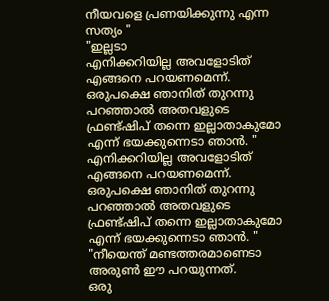നീയവളെ പ്രണയിക്കുന്നു എന്ന സത്യം "
"ഇല്ലടാ
എനിക്കറിയില്ല അവളോടിത് എങ്ങനെ പറയണമെന്ന്.
ഒരുപക്ഷെ ഞാനിത് തുറന്നു പറഞ്ഞാൽ അതവളുടെ ഫ്രണ്ട്ഷിപ് തന്നെ ഇല്ലാതാകുമോ എന്ന് ഭയക്കുന്നെടാ ഞാൻ. "
എനിക്കറിയില്ല അവളോടിത് എങ്ങനെ പറയണമെന്ന്.
ഒരുപക്ഷെ ഞാനിത് തുറന്നു പറഞ്ഞാൽ അതവളുടെ ഫ്രണ്ട്ഷിപ് തന്നെ ഇല്ലാതാകുമോ എന്ന് ഭയക്കുന്നെടാ ഞാൻ. "
"നീയെന്ത് മണ്ടത്തരമാണെടാ അരുൺ ഈ പറയുന്നത്.
ഒരു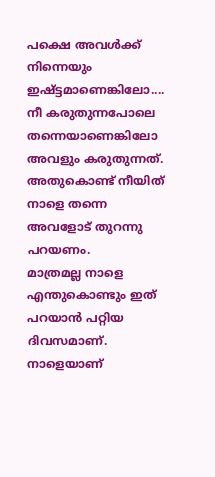പക്ഷെ അവൾക്ക് നിന്നെയും ഇഷ്ട്ടമാണെങ്കിലോ....
നീ കരുതുന്നപോലെ തന്നെയാണെങ്കിലോ അവളും കരുതുന്നത്.
അതുകൊണ്ട് നീയിത് നാളെ തന്നെ അവളോട് തുറന്നു പറയണം.
മാത്രമല്ല നാളെ എന്തുകൊണ്ടും ഇത് പറയാൻ പറ്റിയ ദിവസമാണ്.
നാളെയാണ്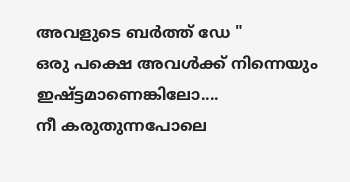അവളുടെ ബർത്ത് ഡേ "
ഒരു പക്ഷെ അവൾക്ക് നിന്നെയും ഇഷ്ട്ടമാണെങ്കിലോ....
നീ കരുതുന്നപോലെ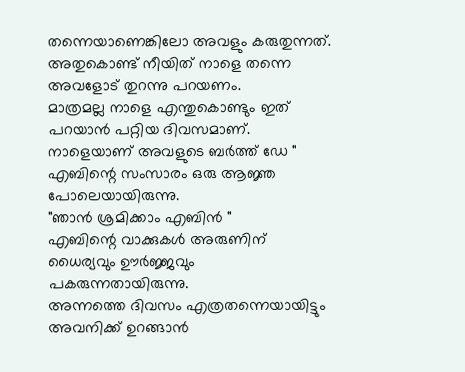തന്നെയാണെങ്കിലോ അവളും കരുതുന്നത്.
അതുകൊണ്ട് നീയിത് നാളെ തന്നെ അവളോട് തുറന്നു പറയണം.
മാത്രമല്ല നാളെ എന്തുകൊണ്ടും ഇത് പറയാൻ പറ്റിയ ദിവസമാണ്.
നാളെയാണ് അവളുടെ ബർത്ത് ഡേ "
എബിന്റെ സംസാരം ഒരു ആജ്ഞ പോലെയായിരുന്നു.
"ഞാൻ ശ്രമിക്കാം എബിൻ "
എബിന്റെ വാക്കുകൾ അരുണിന് ധൈര്യവും ഊർജ്ജവും പകരുന്നതായിരുന്നു.
അന്നത്തെ ദിവസം എത്രതന്നെയായിട്ടും അവനിക്ക് ഉറങ്ങാൻ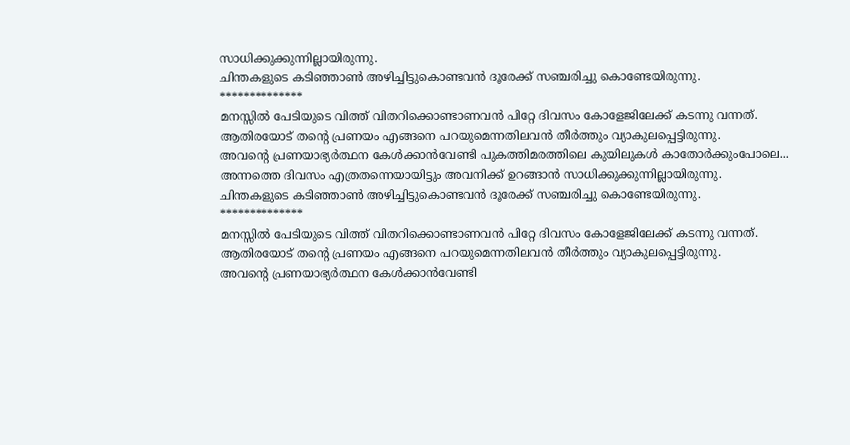സാധിക്കുക്കുന്നില്ലായിരുന്നു.
ചിന്തകളുടെ കടിഞ്ഞാൺ അഴിച്ചിട്ടുകൊണ്ടവൻ ദൂരേക്ക് സഞ്ചരിച്ചു കൊണ്ടേയിരുന്നു.
**************
മനസ്സിൽ പേടിയുടെ വിത്ത് വിതറിക്കൊണ്ടാണവൻ പിറ്റേ ദിവസം കോളേജിലേക്ക് കടന്നു വന്നത്.
ആതിരയോട് തന്റെ പ്രണയം എങ്ങനെ പറയുമെന്നതിലവൻ തീർത്തും വ്യാകുലപ്പെട്ടിരുന്നു.
അവന്റെ പ്രണയാഭ്യർത്ഥന കേൾക്കാൻവേണ്ടി പുകത്തിമരത്തിലെ കുയിലുകൾ കാതോർക്കുംപോലെ...
അന്നത്തെ ദിവസം എത്രതന്നെയായിട്ടും അവനിക്ക് ഉറങ്ങാൻ സാധിക്കുക്കുന്നില്ലായിരുന്നു.
ചിന്തകളുടെ കടിഞ്ഞാൺ അഴിച്ചിട്ടുകൊണ്ടവൻ ദൂരേക്ക് സഞ്ചരിച്ചു കൊണ്ടേയിരുന്നു.
**************
മനസ്സിൽ പേടിയുടെ വിത്ത് വിതറിക്കൊണ്ടാണവൻ പിറ്റേ ദിവസം കോളേജിലേക്ക് കടന്നു വന്നത്.
ആതിരയോട് തന്റെ പ്രണയം എങ്ങനെ പറയുമെന്നതിലവൻ തീർത്തും വ്യാകുലപ്പെട്ടിരുന്നു.
അവന്റെ പ്രണയാഭ്യർത്ഥന കേൾക്കാൻവേണ്ടി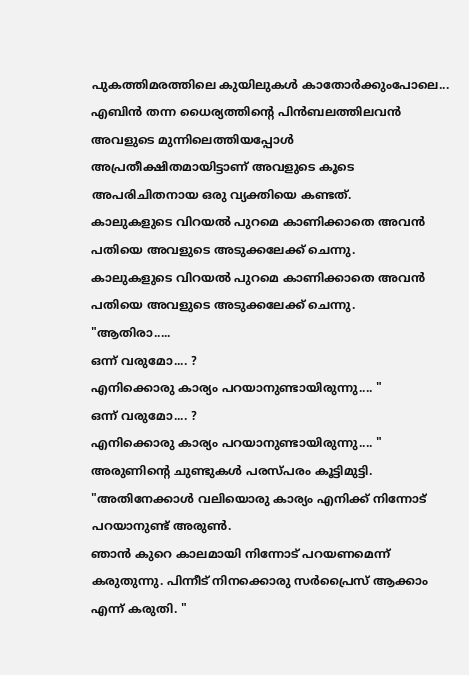പുകത്തിമരത്തിലെ കുയിലുകൾ കാതോർക്കുംപോലെ...
എബിൻ തന്ന ധൈര്യത്തിന്റെ പിൻബലത്തിലവൻ അവളുടെ മുന്നിലെത്തിയപ്പോൾ അപ്രതീക്ഷിതമായിട്ടാണ് അവളുടെ കൂടെ അപരിചിതനായ ഒരു വ്യക്തിയെ കണ്ടത്.
കാലുകളുടെ വിറയൽ പുറമെ കാണിക്കാതെ അവൻ പതിയെ അവളുടെ അടുക്കലേക്ക് ചെന്നു.
കാലുകളുടെ വിറയൽ പുറമെ കാണിക്കാതെ അവൻ പതിയെ അവളുടെ അടുക്കലേക്ക് ചെന്നു.
"ആതിരാ.....
ഒന്ന് വരുമോ.... ?
എനിക്കൊരു കാര്യം പറയാനുണ്ടായിരുന്നു.... "
ഒന്ന് വരുമോ.... ?
എനിക്കൊരു കാര്യം പറയാനുണ്ടായിരുന്നു.... "
അരുണിന്റെ ചുണ്ടുകൾ പരസ്പരം കൂട്ടിമുട്ടി.
"അതിനേക്കാൾ വലിയൊരു കാര്യം എനിക്ക് നിന്നോട് പറയാനുണ്ട് അരുൺ.
ഞാൻ കുറെ കാലമായി നിന്നോട് പറയണമെന്ന് കരുതുന്നു. പിന്നീട് നിനക്കൊരു സർപ്രൈസ് ആക്കാം എന്ന് കരുതി. "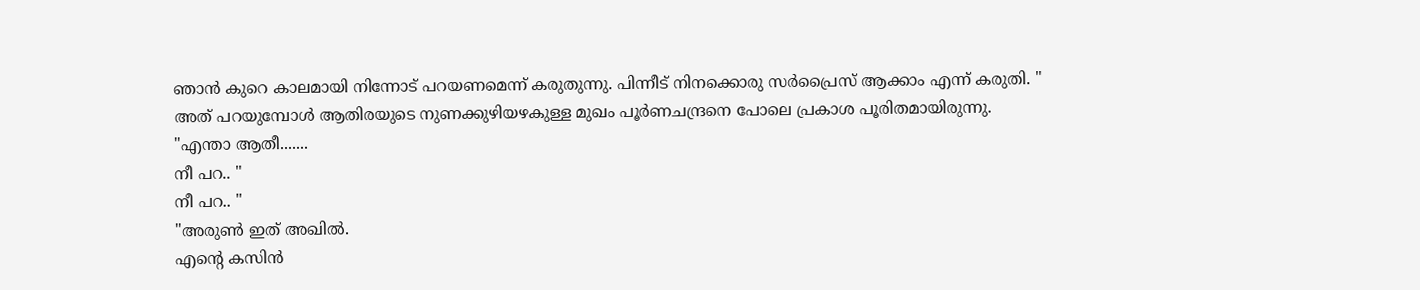ഞാൻ കുറെ കാലമായി നിന്നോട് പറയണമെന്ന് കരുതുന്നു. പിന്നീട് നിനക്കൊരു സർപ്രൈസ് ആക്കാം എന്ന് കരുതി. "
അത് പറയുമ്പോൾ ആതിരയുടെ നുണക്കുഴിയഴകുള്ള മുഖം പൂർണചന്ദ്രനെ പോലെ പ്രകാശ പൂരിതമായിരുന്നു.
"എന്താ ആതീ.......
നീ പറ.. "
നീ പറ.. "
"അരുൺ ഇത് അഖിൽ.
എന്റെ കസിൻ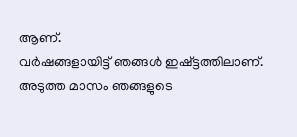ആണ്.
വർഷങ്ങളായിട്ട് ഞങ്ങൾ ഇഷ്ട്ടത്തിലാണ്.
അടുത്ത മാസം ഞങ്ങളുടെ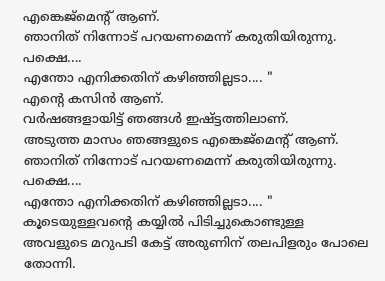എങ്കെജ്മെന്റ് ആണ്.
ഞാനിത് നിന്നോട് പറയണമെന്ന് കരുതിയിരുന്നു.
പക്ഷെ....
എന്തോ എനിക്കതിന് കഴിഞ്ഞില്ലടാ.... "
എന്റെ കസിൻ ആണ്.
വർഷങ്ങളായിട്ട് ഞങ്ങൾ ഇഷ്ട്ടത്തിലാണ്.
അടുത്ത മാസം ഞങ്ങളുടെ എങ്കെജ്മെന്റ് ആണ്.
ഞാനിത് നിന്നോട് പറയണമെന്ന് കരുതിയിരുന്നു.
പക്ഷെ....
എന്തോ എനിക്കതിന് കഴിഞ്ഞില്ലടാ.... "
കൂടെയുള്ളവന്റെ കയ്യിൽ പിടിച്ചുകൊണ്ടുള്ള അവളുടെ മറുപടി കേട്ട് അരുണിന് തലപിളരും പോലെ തോന്നി.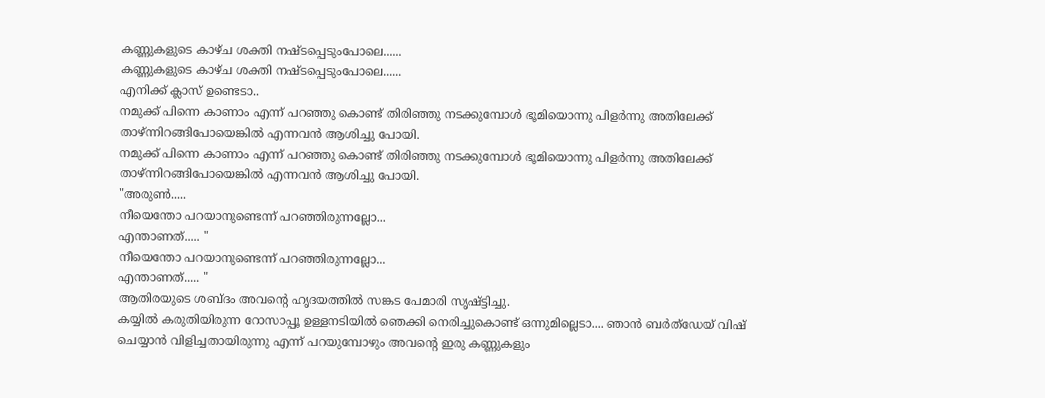കണ്ണുകളുടെ കാഴ്ച ശക്തി നഷ്ടപ്പെടുംപോലെ......
കണ്ണുകളുടെ കാഴ്ച ശക്തി നഷ്ടപ്പെടുംപോലെ......
എനിക്ക് ക്ലാസ് ഉണ്ടെടാ..
നമുക്ക് പിന്നെ കാണാം എന്ന് പറഞ്ഞു കൊണ്ട് തിരിഞ്ഞു നടക്കുമ്പോൾ ഭൂമിയൊന്നു പിളർന്നു അതിലേക്ക് താഴ്ന്നിറങ്ങിപോയെങ്കിൽ എന്നവൻ ആശിച്ചു പോയി.
നമുക്ക് പിന്നെ കാണാം എന്ന് പറഞ്ഞു കൊണ്ട് തിരിഞ്ഞു നടക്കുമ്പോൾ ഭൂമിയൊന്നു പിളർന്നു അതിലേക്ക് താഴ്ന്നിറങ്ങിപോയെങ്കിൽ എന്നവൻ ആശിച്ചു പോയി.
"അരുൺ.....
നീയെന്തോ പറയാനുണ്ടെന്ന് പറഞ്ഞിരുന്നല്ലോ...
എന്താണത്..... "
നീയെന്തോ പറയാനുണ്ടെന്ന് പറഞ്ഞിരുന്നല്ലോ...
എന്താണത്..... "
ആതിരയുടെ ശബ്ദം അവന്റെ ഹൃദയത്തിൽ സങ്കട പേമാരി സൃഷ്ട്ടിച്ചു.
കയ്യിൽ കരുതിയിരുന്ന റോസാപ്പൂ ഉള്ളനടിയിൽ ഞെക്കി നെരിച്ചുകൊണ്ട് ഒന്നുമില്ലെടാ.... ഞാൻ ബർത്ഡേയ് വിഷ് ചെയ്യാൻ വിളിച്ചതായിരുന്നു എന്ന് പറയുമ്പോഴും അവന്റെ ഇരു കണ്ണുകളും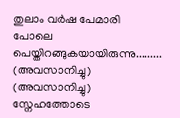തുലാം വർഷ പേമാരി പോലെ പെയ്തിറങ്ങുകയായിരുന്നു.........
(അവസാനിച്ചു)
(അവസാനിച്ചു)
സ്നേഹത്തോടെ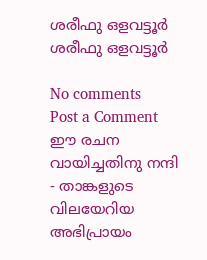ശരീഫു ഒളവട്ടൂർ
ശരീഫു ഒളവട്ടൂർ

No comments
Post a Comment
ഈ രചന വായിച്ചതിനു നന്ദി - താങ്കളുടെ വിലയേറിയ അഭിപ്രായം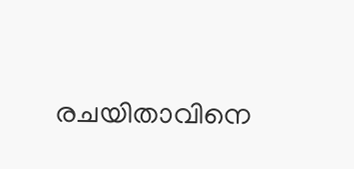രചയിതാവിനെ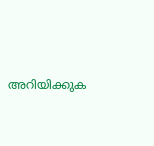അറിയിക്കുക